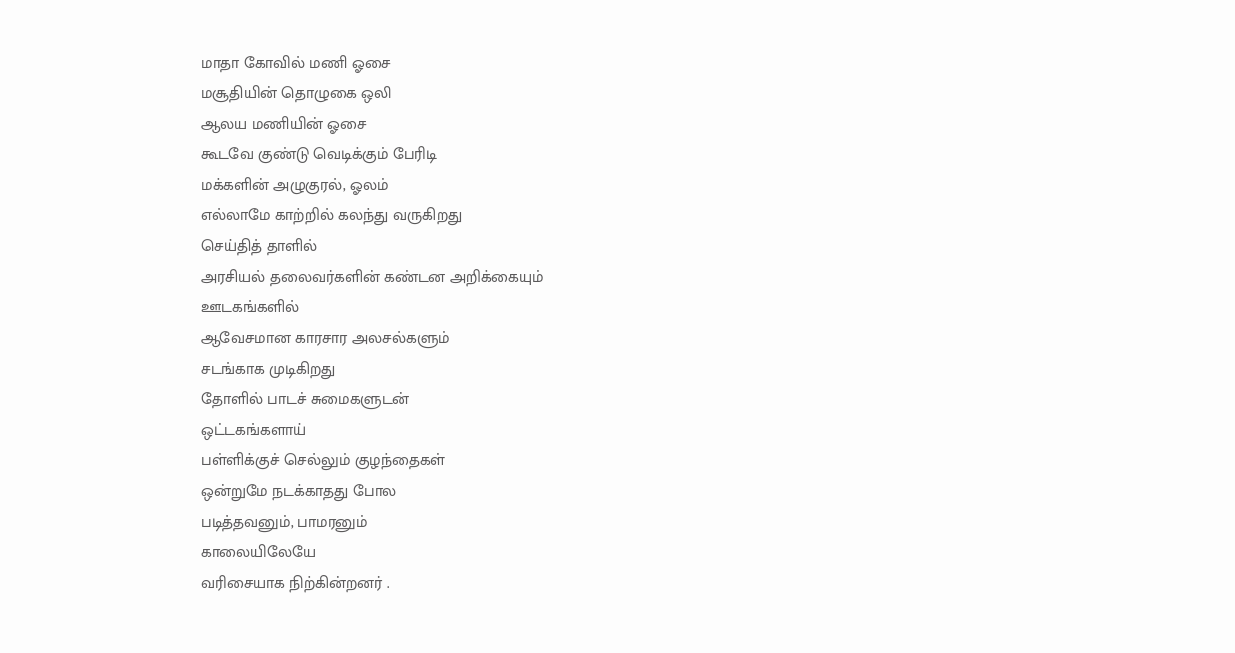மாதா கோவில் மணி ஓசை
மசூதியின் தொழுகை ஒலி
ஆலய மணியின் ஓசை
கூடவே குண்டு வெடிக்கும் பேரிடி
மக்களின் அழுகுரல், ஓலம்
எல்லாமே காற்றில் கலந்து வருகிறது
செய்தித் தாளில்
அரசியல் தலைவர்களின் கண்டன அறிக்கையும்
ஊடகங்களில்
ஆவேசமான காரசார அலசல்களும்
சடங்காக முடிகிறது
தோளில் பாடச் சுமைகளுடன்
ஒட்டகங்களாய்
பள்ளிக்குச் செல்லும் குழந்தைகள்
ஒன்றுமே நடக்காதது போல
படித்தவனும், பாமரனும்
காலையிலேயே
வரிசையாக நிற்கின்றனர் .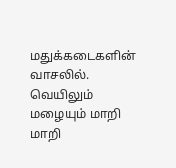மதுக்கடைகளின் வாசலில்.
வெயிலும் மழையும் மாறி மாறி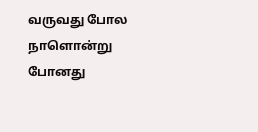வருவது போல
நாளொன்று போனது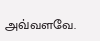அவ்வளவே.